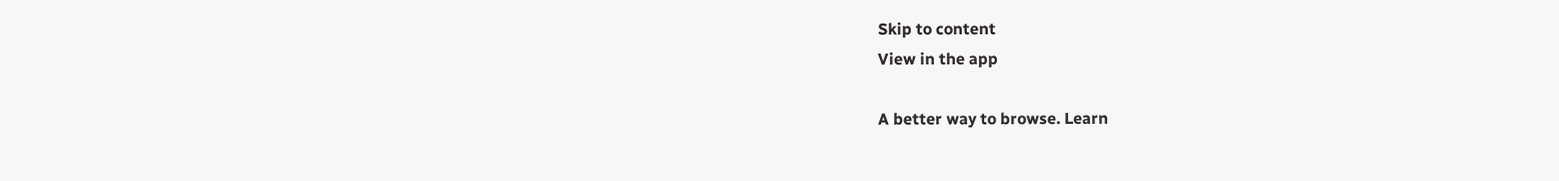Skip to content
View in the app

A better way to browse. Learn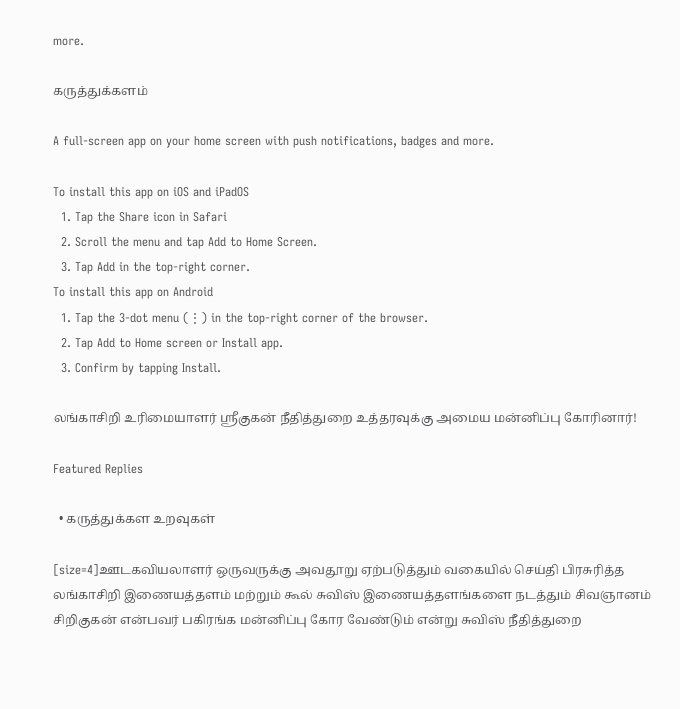more.

கருத்துக்களம்

A full-screen app on your home screen with push notifications, badges and more.

To install this app on iOS and iPadOS
  1. Tap the Share icon in Safari
  2. Scroll the menu and tap Add to Home Screen.
  3. Tap Add in the top-right corner.
To install this app on Android
  1. Tap the 3-dot menu (⋮) in the top-right corner of the browser.
  2. Tap Add to Home screen or Install app.
  3. Confirm by tapping Install.

லங்காசிறி உரிமையாளர் ஸ்ரீகுகன் நீதித்துறை உத்தரவுக்கு அமைய மன்னிப்பு கோரினார்!

Featured Replies

  • கருத்துக்கள உறவுகள்

[size=4]ஊடகவியலாளர் ஒருவருக்கு அவதூறு ஏற்படுத்தும் வகையில் செய்தி பிரசுரித்த லங்காசிறி இணையத்தளம் மற்றும் கூல் சுவிஸ் இணையத்தளங்களை நடத்தும் சிவஞானம் சிறிகுகன் என்பவர் பகிரங்க மன்னிப்பு கோர வேண்டும் என்று சுவிஸ் நீதித்துறை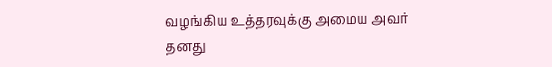வழங்கிய உத்தரவுக்கு அமைய அவர் தனது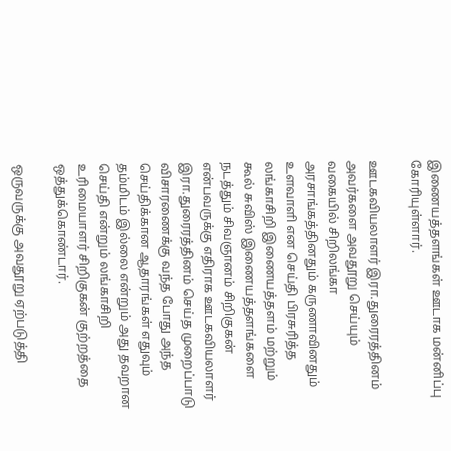இணையத்தளங்கள் ஊடாக மன்னிப்பு கோரியுள்ளார்.

ஊடகவியலாளர் இரா.துரைரத்தினம் அவர்களை அவதூறு செய்யும் வகையில் சிறிலங்கா அரசாங்கத்தினதும் கருணாவினதும் உளவாளி என செய்தி பிரசுரித்த லங்காசிறி இணையத்தளம் மற்றும் கூல் சுவிஸ் இணையத்தளங்களை நடத்தும் சிவஞானம் சிறிகுகன் என்பவருக்கு எதிராக ஊடகவியலாளர் இரா.துரைரத்தினம் செய்த முறைப்பாடு விசாரணைக்கு வந்த போது அந்த செய்திக்கான ஆதாரங்கள் எதுவும் தம்மிடம் இல்லை என்றும் அது தவறான செய்தி என்றும் லங்காசிறி உரிமையாளர் சிறிகுகன் குற்றத்தை ஒத்துக்கொண்டார்.

ஒருவருக்கு அவதூறு ஏற்படுத்தி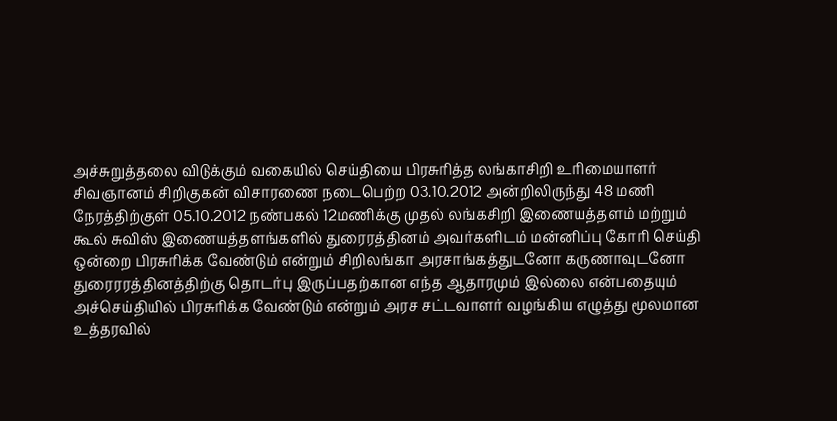அச்சுறுத்தலை விடுக்கும் வகையில் செய்தியை பிரசுரித்த லங்காசிறி உரிமையாளர் சிவஞானம் சிறிகுகன் விசாரணை நடைபெற்ற 03.10.2012 அன்றிலிருந்து 48 மணி நேரத்திற்குள் 05.10.2012 நண்பகல் 12மணிக்கு முதல் லங்கசிறி இணையத்தளம் மற்றும் கூல் சுவிஸ் இணையத்தளங்களில் துரைரத்தினம் அவர்களிடம் மன்னிப்பு கோரி செய்தி ஒன்றை பிரசுரிக்க வேண்டும் என்றும் சிறிலங்கா அரசாங்கத்துடனோ கருணாவுடனோ துரைரரத்தினத்திற்கு தொடர்பு இருப்பதற்கான எந்த ஆதாரமும் இல்லை என்பதையும் அச்செய்தியில் பிரசுரிக்க வேண்டும் என்றும் அரச சட்டவாளர் வழங்கிய எழுத்து மூலமான உத்தரவில்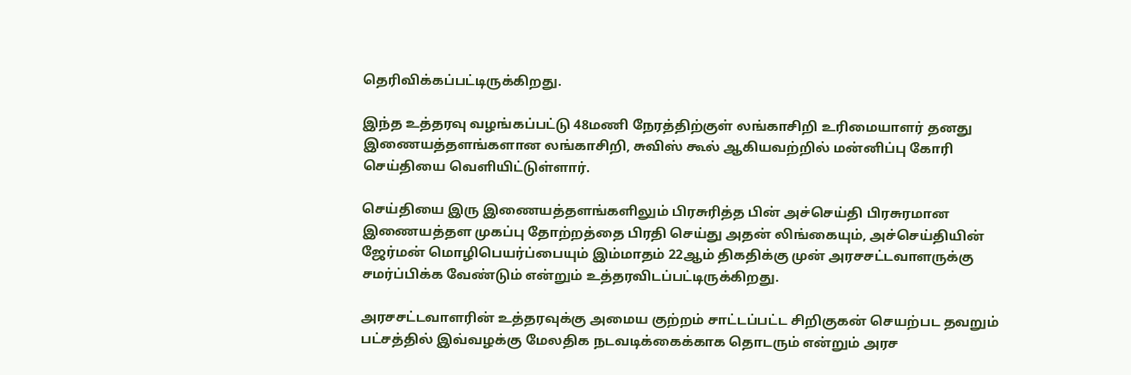தெரிவிக்கப்பட்டிருக்கிறது.

இந்த உத்தரவு வழங்கப்பட்டு 48மணி நேரத்திற்குள் லங்காசிறி உரிமையாளர் தனது இணையத்தளங்களான லங்காசிறி, சுவிஸ் கூல் ஆகியவற்றில் மன்னிப்பு கோரி செய்தியை வெளியிட்டுள்ளார்.

செய்தியை இரு இணையத்தளங்களிலும் பிரசுரித்த பின் அச்செய்தி பிரசுரமான இணையத்தள முகப்பு தோற்றத்தை பிரதி செய்து அதன் லிங்கையும், அச்செய்தியின் ஜேர்மன் மொழிபெயர்ப்பையும் இம்மாதம் 22ஆம் திகதிக்கு முன் அரசசட்டவாளருக்கு சமர்ப்பிக்க வேண்டும் என்றும் உத்தரவிடப்பட்டிருக்கிறது.

அரசசட்டவாளரின் உத்தரவுக்கு அமைய குற்றம் சாட்டப்பட்ட சிறிகுகன் செயற்பட தவறும் பட்சத்தில் இவ்வழக்கு மேலதிக நடவடிக்கைக்காக தொடரும் என்றும் அரச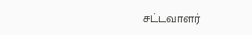சட்டவாளர்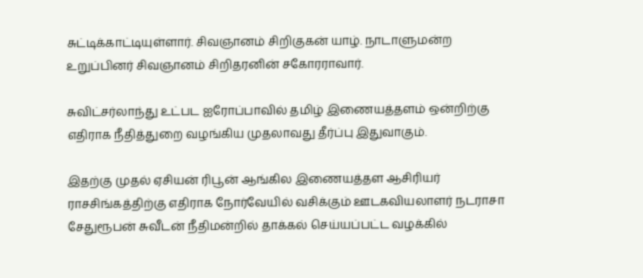சுட்டிக்காட்டியுள்ளார். சிவஞானம் சிறிகுகன் யாழ். நாடாளுமன்ற உறுப்பினர் சிவஞானம் சிறிதரனின் சகோரராவார்.

சுவிட்சர்லாந்து உட்பட ஐரோப்பாவில் தமிழ் இணையத்தளம் ஒன்றிற்கு எதிராக நீதித்துறை வழங்கிய முதலாவது தீர்ப்பு இதுவாகும்.

இதற்கு முதல் ஏசியன் ரிபூன் ஆங்கில இணையத்தள ஆசிரியர் ராசசிங்கத்திற்கு எதிராக நோர்வேயில் வசிக்கும் ஊடகவியலாளர் நடராசா சேதுரூபன் சுவீடன் நீதிமன்றில் தாக்கல் செய்யப்பட்ட வழக்கில்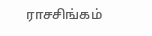ராசசிங்கம்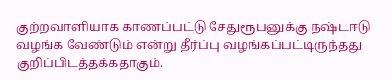குற்றவாளியாக காணப்பட்டு சேதுரூபனுக்கு நஷ்டஈடு வழங்க வேண்டும் என்று தீர்ப்பு வழங்கப்பட்டிருந்தது குறிப்பிடத்தக்கதாகும்.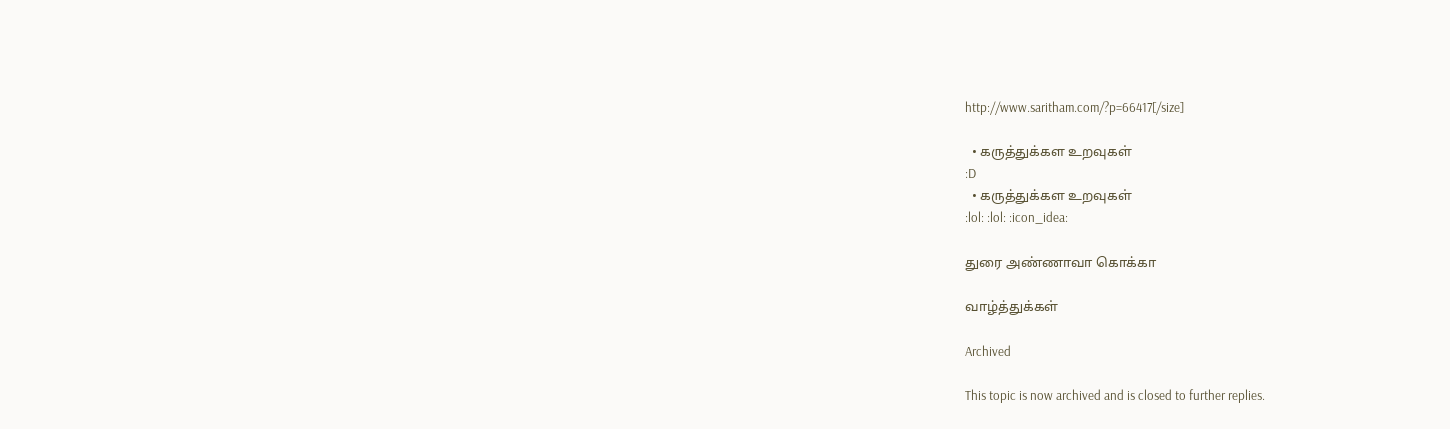http://www.saritham.com/?p=66417[/size]

  • கருத்துக்கள உறவுகள்
:D
  • கருத்துக்கள உறவுகள்
:lol: :lol: :icon_idea:

துரை அண்ணாவா கொக்கா

வாழ்த்துக்கள்

Archived

This topic is now archived and is closed to further replies.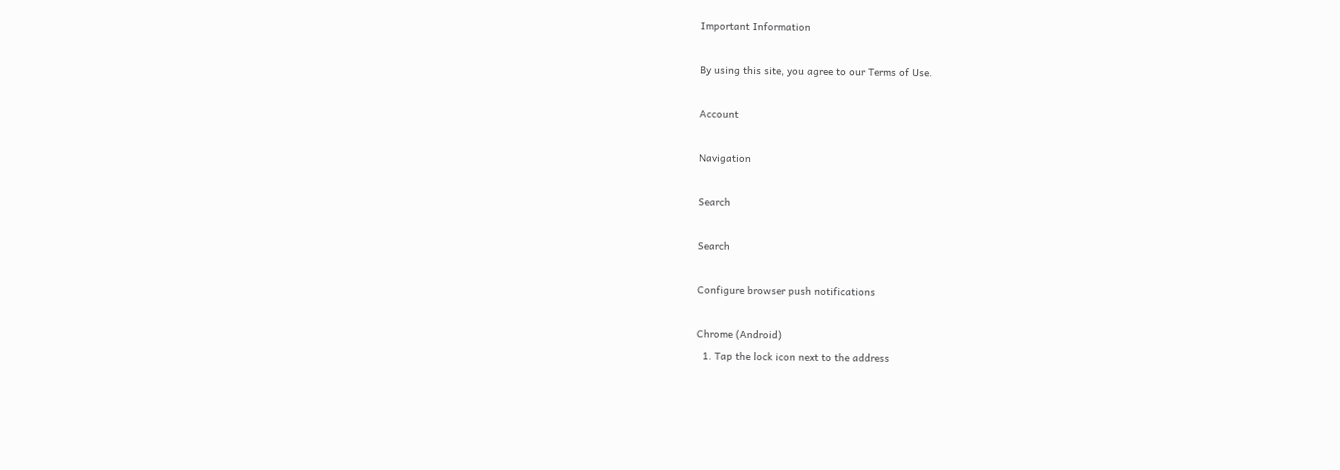Important Information

By using this site, you agree to our Terms of Use.

Account

Navigation

Search

Search

Configure browser push notifications

Chrome (Android)
  1. Tap the lock icon next to the address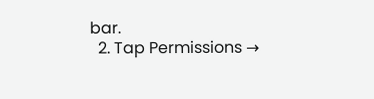bar.
  2. Tap Permissions →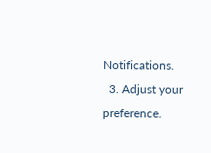Notifications.
  3. Adjust your preference.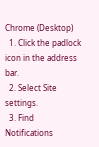Chrome (Desktop)
  1. Click the padlock icon in the address bar.
  2. Select Site settings.
  3. Find Notifications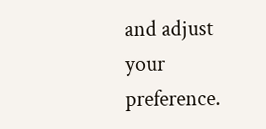and adjust your preference.